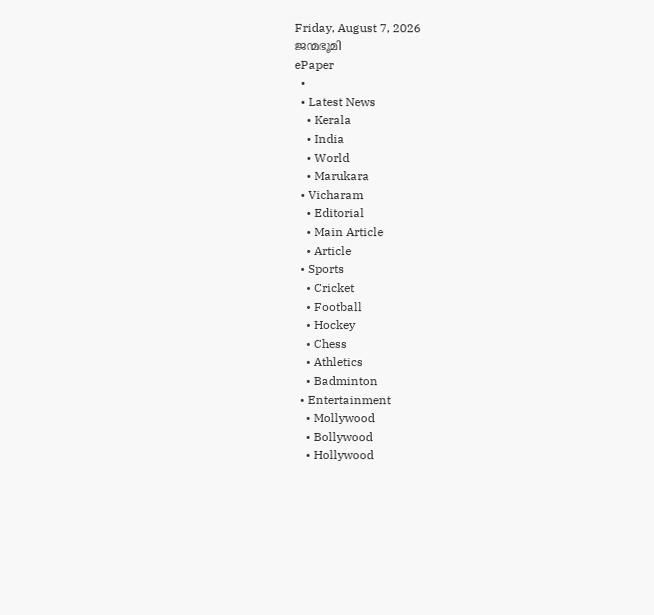Friday, August 7, 2026
ജന്മഭൂമി
ePaper
  •
  • Latest News
    • Kerala
    • India
    • World
    • Marukara
  • Vicharam
    • Editorial
    • Main Article
    • Article
  • Sports
    • Cricket
    • Football
    • Hockey
    • Chess
    • Athletics
    • Badminton
  • Entertainment
    • Mollywood
    • Bollywood
    • Hollywood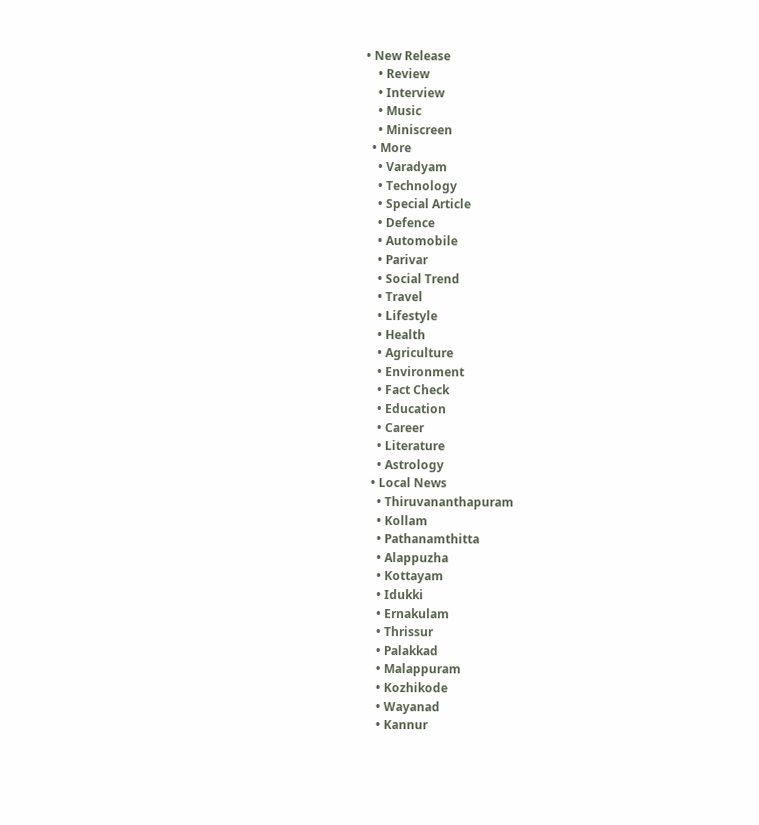• New Release
    • Review
    • Interview
    • Music
    • Miniscreen
  • More
    • Varadyam
    • Technology
    • Special Article
    • Defence
    • Automobile
    • Parivar
    • Social Trend
    • Travel
    • Lifestyle
    • Health
    • Agriculture
    • Environment
    • Fact Check
    • Education
    • Career
    • Literature
    • Astrology
  • Local News
    • Thiruvananthapuram
    • Kollam
    • Pathanamthitta
    • Alappuzha
    • Kottayam
    • Idukki
    • Ernakulam
    • Thrissur
    • Palakkad
    • Malappuram
    • Kozhikode
    • Wayanad
    • Kannur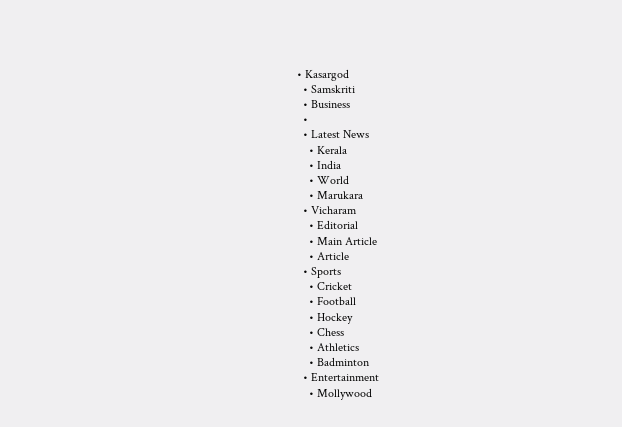• Kasargod
  • Samskriti
  • Business
  •
  • Latest News
    • Kerala
    • India
    • World
    • Marukara
  • Vicharam
    • Editorial
    • Main Article
    • Article
  • Sports
    • Cricket
    • Football
    • Hockey
    • Chess
    • Athletics
    • Badminton
  • Entertainment
    • Mollywood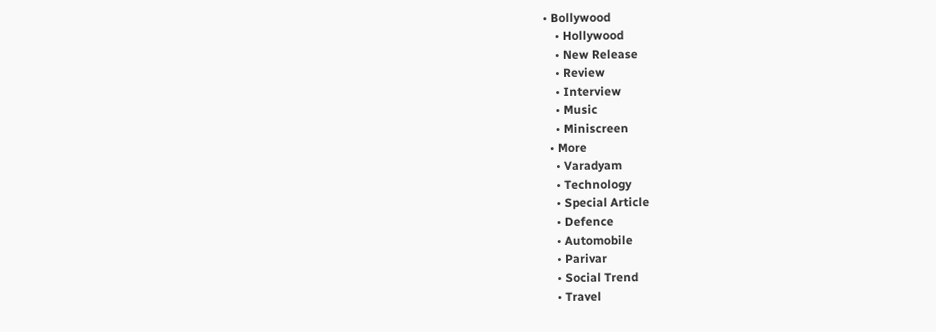• Bollywood
    • Hollywood
    • New Release
    • Review
    • Interview
    • Music
    • Miniscreen
  • More
    • Varadyam
    • Technology
    • Special Article
    • Defence
    • Automobile
    • Parivar
    • Social Trend
    • Travel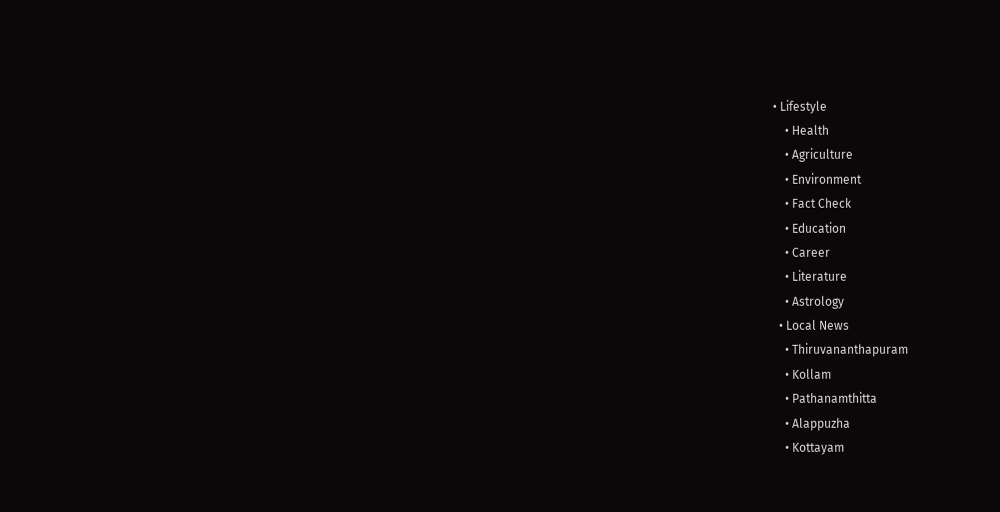• Lifestyle
    • Health
    • Agriculture
    • Environment
    • Fact Check
    • Education
    • Career
    • Literature
    • Astrology
  • Local News
    • Thiruvananthapuram
    • Kollam
    • Pathanamthitta
    • Alappuzha
    • Kottayam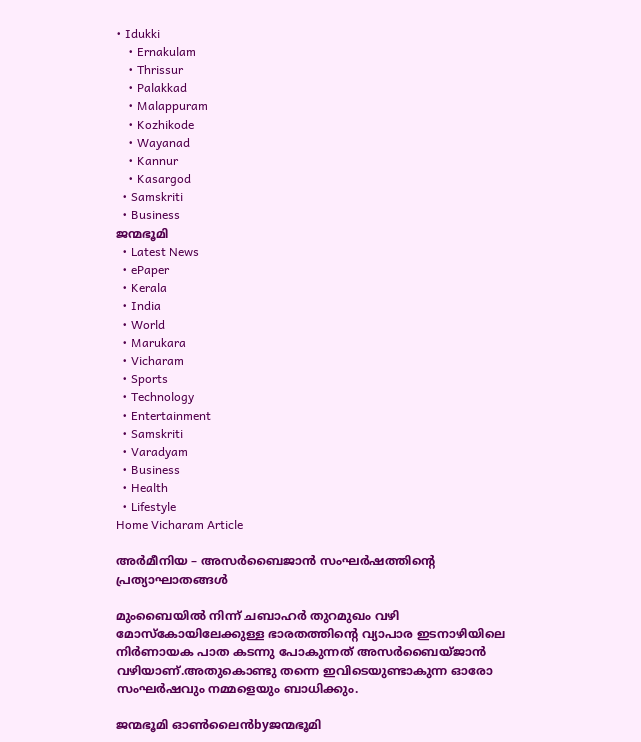• Idukki
    • Ernakulam
    • Thrissur
    • Palakkad
    • Malappuram
    • Kozhikode
    • Wayanad
    • Kannur
    • Kasargod
  • Samskriti
  • Business
ജന്മഭൂമി
  • Latest News
  • ePaper
  • Kerala
  • India
  • World
  • Marukara
  • Vicharam
  • Sports
  • Technology
  • Entertainment
  • Samskriti
  • Varadyam
  • Business
  • Health
  • Lifestyle
Home Vicharam Article

അര്‍മീനിയ – അസര്‍ബൈജാന്‍ സംഘര്‍ഷത്തിന്റെ പ്രത്യാഘാതങ്ങള്‍

മുംബൈയില്‍ നിന്ന് ചബാഹര്‍ തുറമുഖം വഴി മോസ്‌കോയിലേക്കുള്ള ഭാരതത്തിന്റെ വ്യാപാര ഇടനാഴിയിലെ നിര്‍ണായക പാത കടന്നു പോകുന്നത് അസര്‍ബൈയ്ജാന്‍ വഴിയാണ്.അതുകൊണ്ടു തന്നെ ഇവിടെയുണ്ടാകുന്ന ഓരോ സംഘര്‍ഷവും നമ്മളെയും ബാധിക്കും.

ജന്മഭൂമി ഓണ്‍ലൈന്‍byജന്മഭൂമി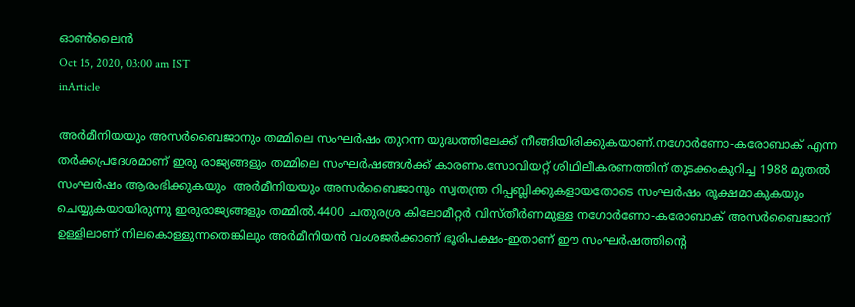ഓണ്‍ലൈന്‍
Oct 15, 2020, 03:00 am IST
inArticle

അര്‍മീനിയയും അസര്‍ബൈജാനും തമ്മിലെ സംഘര്‍ഷം തുറന്ന യുദ്ധത്തിലേക്ക് നീങ്ങിയിരിക്കുകയാണ്.നഗോര്‍ണോ-കരോബാക് എന്ന തര്‍ക്കപ്രദേശമാണ് ഇരു രാജ്യങ്ങളും തമ്മിലെ സംഘര്‍ഷങ്ങള്‍ക്ക് കാരണം.സോവിയറ്റ് ശിഥിലീകരണത്തിന് തുടക്കംകുറിച്ച 1988 മുതല്‍ സംഘര്‍ഷം ആരംഭിക്കുകയും  അര്‍മീനിയയും അസര്‍ബൈജാനും സ്വതന്ത്ര റിപ്പബ്ലിക്കുകളായതോടെ സംഘര്‍ഷം രൂക്ഷമാകുകയും ചെയ്യുകയായിരുന്നു ഇരുരാജ്യങ്ങളും തമ്മില്‍.4400 ചതുരശ്ര കിലോമീറ്റര്‍ വിസ്തീര്‍ണമുള്ള നഗോര്‍ണോ-കരോബാക് അസര്‍ബൈജാന് ഉള്ളിലാണ് നിലകൊള്ളുന്നതെങ്കിലും അര്‍മീനിയന്‍ വംശജര്‍ക്കാണ് ഭൂരിപക്ഷം-ഇതാണ് ഈ സംഘര്‍ഷത്തിന്റെ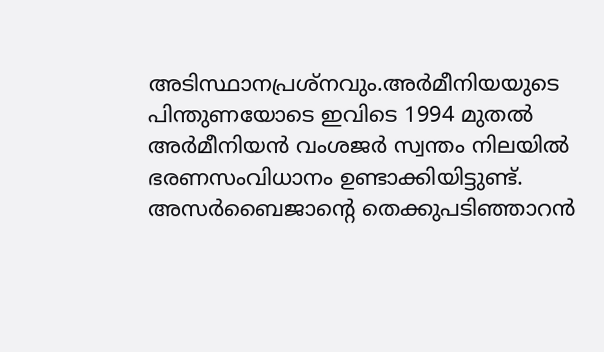അടിസ്ഥാനപ്രശ്‌നവും.അര്‍മീനിയയുടെ പിന്തുണയോടെ ഇവിടെ 1994 മുതല്‍ അര്‍മീനിയന്‍ വംശജര്‍ സ്വന്തം നിലയില്‍ ഭരണസംവിധാനം ഉണ്ടാക്കിയിട്ടുണ്ട്. അസര്‍ബൈജാന്റെ തെക്കുപടിഞ്ഞാറന്‍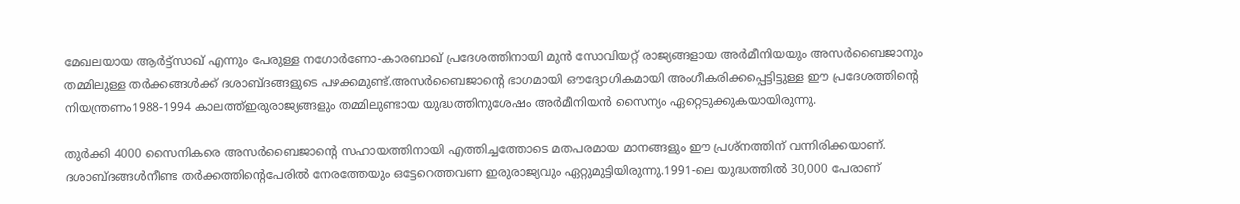മേഖലയായ ആര്‍ട്ട്‌സാഖ് എന്നും പേരുള്ള നഗോര്‍ണോ-കാരബാഖ് പ്രദേശത്തിനായി മുന്‍ സോവിയറ്റ് രാജ്യങ്ങളായ അര്‍മീനിയയും അസര്‍ബൈജാനും തമ്മിലുള്ള തര്‍ക്കങ്ങള്‍ക്ക് ദശാബ്ദങ്ങളുടെ പഴക്കമുണ്ട്.അസര്‍ബൈജാന്റെ ഭാഗമായി ഔദ്യോഗികമായി അംഗീകരിക്കപ്പെട്ടിട്ടുള്ള ഈ പ്രദേശത്തിന്റെ നിയന്ത്രണം1988-1994 കാലത്ത്ഇരുരാജ്യങ്ങളും തമ്മിലുണ്ടായ യുദ്ധത്തിനുശേഷം അര്‍മീനിയന്‍ സൈന്യം ഏറ്റെടുക്കുകയായിരുന്നു.

തുര്‍ക്കി 4000 സൈനികരെ അസര്‍ബൈജാന്റെ സഹായത്തിനായി എത്തിച്ചത്തോടെ മതപരമായ മാനങ്ങളും ഈ പ്രശ്‌നത്തിന് വന്നിരിക്കയാണ്. ദശാബ്ദങ്ങള്‍നീണ്ട തര്‍ക്കത്തിന്റെപേരില്‍ നേരത്തേയും ഒട്ടേറെത്തവണ ഇരുരാജ്യവും ഏറ്റുമുട്ടിയിരുന്നു.1991-ലെ യുദ്ധത്തില്‍ 30,000 പേരാണ്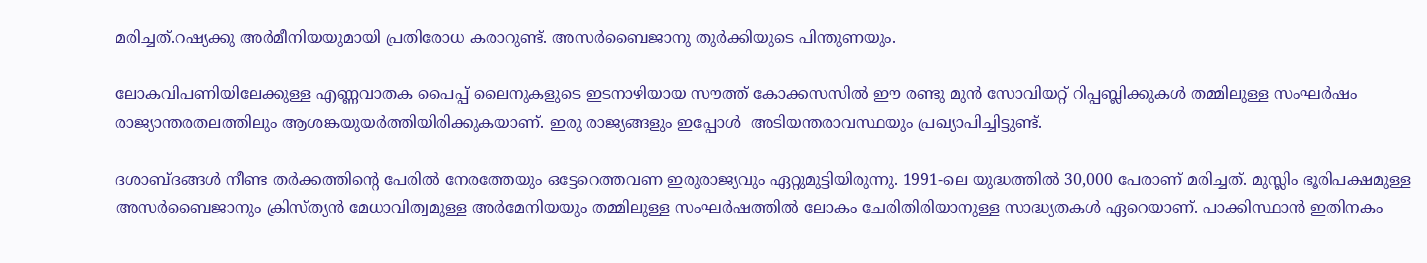മരിച്ചത്.റഷ്യക്കു അര്‍മീനിയയുമായി പ്രതിരോധ കരാറുണ്ട്. അസര്‍ബൈജാനു തുര്‍ക്കിയുടെ പിന്തുണയും.

ലോകവിപണിയിലേക്കുള്ള എണ്ണവാതക പൈപ്പ് ലൈനുകളുടെ ഇടനാഴിയായ സൗത്ത് കോക്കസസില്‍ ഈ രണ്ടു മുന്‍ സോവിയറ്റ് റിപ്പബ്ലിക്കുകള്‍ തമ്മിലുള്ള സംഘര്‍ഷം രാജ്യാന്തരതലത്തിലും ആശങ്കയുയര്‍ത്തിയിരിക്കുകയാണ്. ഇരു രാജ്യങ്ങളും ഇപ്പോള്‍  അടിയന്തരാവസ്ഥയും പ്രഖ്യാപിച്ചിട്ടുണ്ട്.

ദശാബ്ദങ്ങള്‍ നീണ്ട തര്‍ക്കത്തിന്റെ പേരില്‍ നേരത്തേയും ഒട്ടേറെത്തവണ ഇരുരാജ്യവും ഏറ്റുമുട്ടിയിരുന്നു. 1991-ലെ യുദ്ധത്തില്‍ 30,000 പേരാണ് മരിച്ചത്. മുസ്ലിം ഭൂരിപക്ഷമുള്ള അസര്‍ബൈജാനും ക്രിസ്ത്യന്‍ മേധാവിത്വമുള്ള അര്‍മേനിയയും തമ്മിലുള്ള സംഘര്‍ഷത്തില്‍ ലോകം ചേരിതിരിയാനുള്ള സാദ്ധ്യതകള്‍ ഏറെയാണ്. പാക്കിസ്ഥാന്‍ ഇതിനകം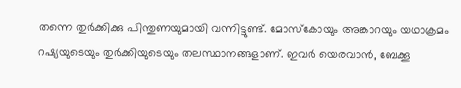തന്നെ തുര്‍ക്കിക്കു പിന്തുണയുമായി വന്നിട്ടുണ്ട്. മോസ്‌കോയും അങ്കാറയും യഥാക്രമം റഷ്യയുടെയും തുര്‍ക്കിയുടെയും തലസ്ഥാനങ്ങളാണ്. ഇവര്‍ യെരവാന്‍, ബേക്കൂ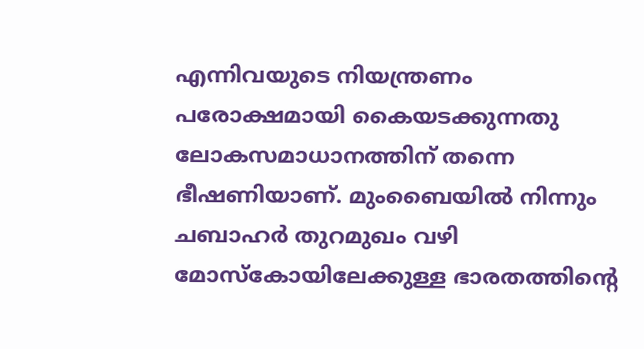എന്നിവയുടെ നിയന്ത്രണം പരോക്ഷമായി കൈയടക്കുന്നതു ലോകസമാധാനത്തിന് തന്നെ ഭീഷണിയാണ്. മുംബൈയില്‍ നിന്നും ചബാഹര്‍ തുറമുഖം വഴി മോസ്‌കോയിലേക്കുള്ള ഭാരതത്തിന്റെ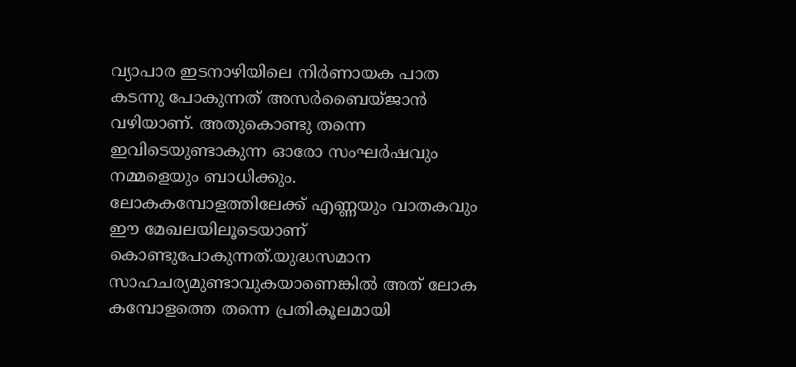വ്യാപാര ഇടനാഴിയിലെ നിര്‍ണായക പാത കടന്നു പോകുന്നത് അസര്‍ബൈയ്ജാന്‍ വഴിയാണ്. അതുകൊണ്ടു തന്നെ ഇവിടെയുണ്ടാകുന്ന ഓരോ സംഘര്‍ഷവും നമ്മളെയും ബാധിക്കും. ലോകകമ്പോളത്തിലേക്ക് എണ്ണയും വാതകവും ഈ മേഖലയിലൂടെയാണ് കൊണ്ടുപോകുന്നത്.യുദ്ധസമാന സാഹചര്യമുണ്ടാവുകയാണെങ്കില്‍ അത് ലോക കമ്പോളത്തെ തന്നെ പ്രതികൂലമായി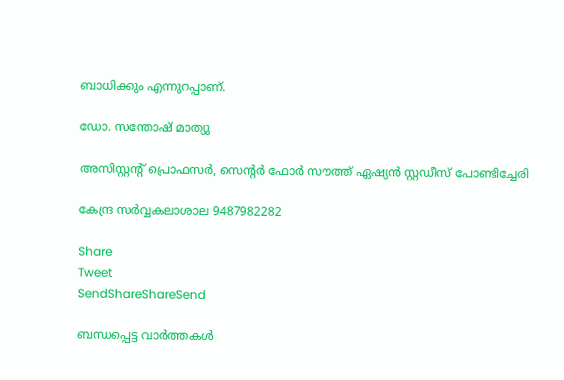ബാധിക്കും എന്നുറപ്പാണ്.

ഡോ. സന്തോഷ് മാത്യു

അസിസ്റ്റന്റ് പ്രൊഫസര്‍, സെന്റര്‍ ഫോര്‍ സൗത്ത് ഏഷ്യന്‍ സ്റ്റഡീസ് പോണ്ടിച്ചേരി

കേന്ദ്ര സര്‍വ്വകലാശാല 9487982282

Share
Tweet
SendShareShareSend

ബന്ധപ്പെട്ട വാര്‍ത്തകള്‍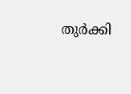തുര്‍ക്കി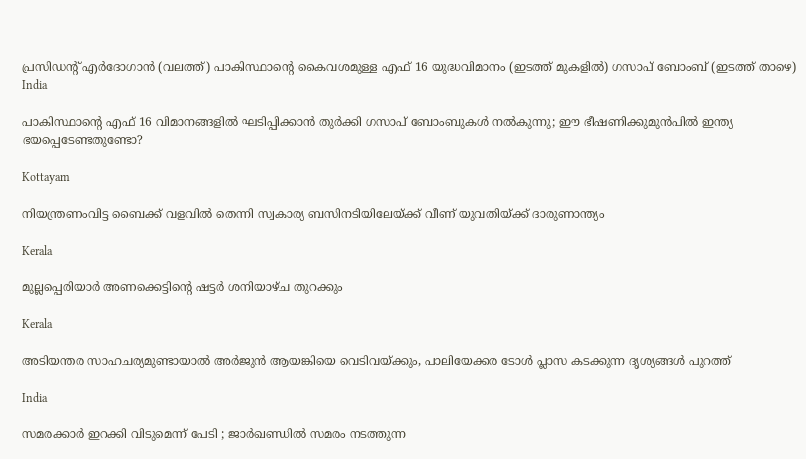പ്രസിഡന്‍റ് എര്‍ദോഗാന്‍ (വലത്ത്) പാകിസ്ഥാന്‍റെ കൈവശമുള്ള എഫ് 16 യുദ്ധവിമാനം (ഇടത്ത് മുകളില്‍) ഗസാപ് ബോംബ് (ഇടത്ത് താഴെ)
India

പാകിസ്ഥാന്റെ എഫ് 16 വിമാനങ്ങളില്‍ ഘടിപ്പിക്കാന്‍ തുര്‍ക്കി ഗസാപ് ബോംബുകള്‍ നല്‍കുന്നു; ഈ ഭീഷണിക്കുമുന്‍പില്‍ ഇന്ത്യ ഭയപ്പെടേണ്ടതുണ്ടോ?

Kottayam

നിയന്ത്രണംവിട്ട ബൈക്ക് വളവില്‍ തെന്നി സ്വകാര്യ ബസിനടിയിലേയ്‌ക്ക് വീണ് യുവതിയ്‌ക്ക് ദാരുണാന്ത്യം

Kerala

മുല്ലപ്പെരിയാര്‍ അണക്കെട്ടിന്റെ ഷട്ടര്‍ ശനിയാഴ്ച തുറക്കും

Kerala

അടിയന്തര സാഹചര്യമുണ്ടായാല്‍ അര്‍ജുന്‍ ആയങ്കിയെ വെടിവയ്‌ക്കും, പാലിയേക്കര ടോള്‍ പ്ലാസ കടക്കുന്ന ദൃശ്യങ്ങള്‍ പുറത്ത്

India

സമരക്കാർ ഇറക്കി വിടുമെന്ന് പേടി ; ജാർഖണ്ഡിൽ സമരം നടത്തുന്ന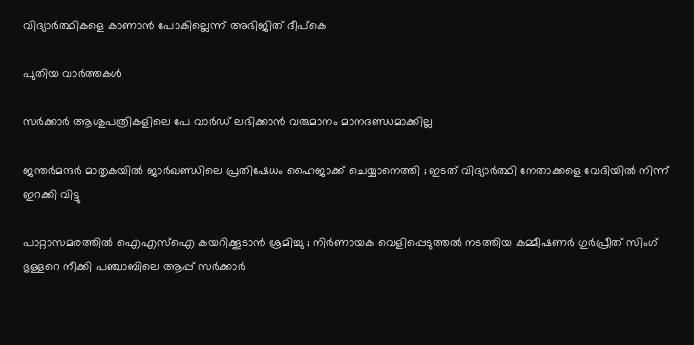വിദ്യാർത്ഥികളെ കാണാൻ പോകില്ലെന്ന് അഭിജിത് ദീപ്കെ

പുതിയ വാര്‍ത്തകള്‍

സര്‍ക്കാര്‍ ആശുപത്രികളിലെ പേ വാര്‍ഡ് ലഭിക്കാന്‍ വരുമാനം മാനദണ്ഡമാക്കില്ല

ജന്തർമന്ദർ മാതൃകയിൽ ജാർഖണ്ഡിലെ പ്രതിഷേധം ഹൈജാക്ക് ചെയ്യാനെത്തി ; ഇടത് വിദ്യാർത്ഥി നേതാക്കളെ വേദിയിൽ നിന്ന് ഇറക്കി വിട്ടു

പാറ്റാസമരത്തിൽ ഐഎസ്‌ഐ കയറിക്കൂടാൻ ശ്രമിച്ചു ; നിർണായക വെളിപ്പെടുത്തൽ നടത്തിയ കമ്മീഷണർ ഗുർപ്രീത് സിംഗ് ഭുള്ളറെ നീക്കി പഞ്ചാബിലെ ആപ്പ് സർക്കാർ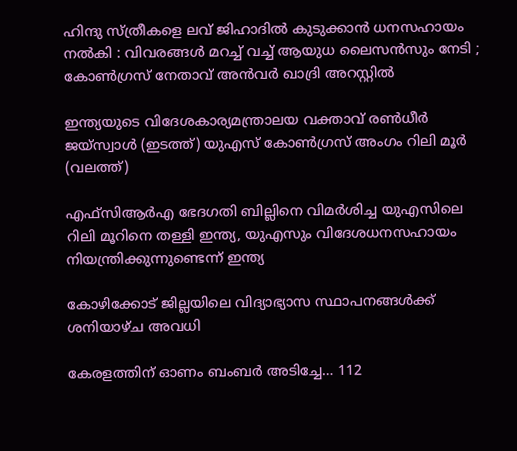ഹിന്ദു സ്ത്രീകളെ ലവ് ജിഹാദിൽ കുടുക്കാൻ ധനസഹായം നൽകി : വിവരങ്ങൾ മറച്ച് വച്ച് ആയുധ ലൈസൻസും നേടി ; കോൺഗ്രസ് നേതാവ് അൻവർ ഖാദ്രി അറസ്റ്റിൽ

ഇന്ത്യയുടെ വിദേശകാര്യമന്ത്രാലയ വക്താവ് രണ്‍ധീര്‍ ജയ്സ്വാള്‍ (ഇടത്ത്) യുഎസ് കോണ്‍ഗ്രസ് അംഗം റിലി മൂര്‍ (വലത്ത്)

എഫ്‌സി‌ആർ‌എ ഭേദഗതി ബില്ലിനെ വിമര്‍ശിച്ച യുഎസിലെ റിലി മൂറിനെ തള്ളി ഇന്ത്യ, യുഎസും വിദേശധനസഹായം നിയന്ത്രിക്കുന്നുണ്ടെന്ന് ഇന്ത്യ

കോഴിക്കോട് ജില്ലയിലെ വിദ്യാഭ്യാസ സ്ഥാപനങ്ങള്‍ക്ക് ശനിയാഴ്ച അവധി

കേരളത്തിന് ഓണം ബംബര്‍ അടിച്ചേ… 112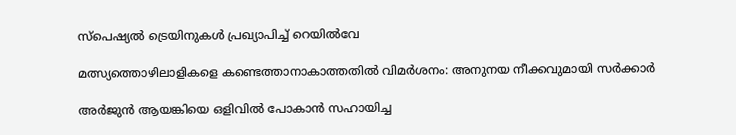സ്പെഷ്യല്‍ ട്രെയിനുകള്‍ പ്രഖ്യാപിച്ച്‌ റെയില്‍വേ

മത്സ്യത്തൊഴിലാളികളെ കണ്ടെത്താനാകാത്തതില്‍ വിമര്‍ശനം: അനുനയ നീക്കവുമായി സര്‍ക്കാര്‍

അര്‍ജുന്‍ ആയങ്കിയെ ഒളിവില്‍ പോകാന്‍ സഹായിച്ച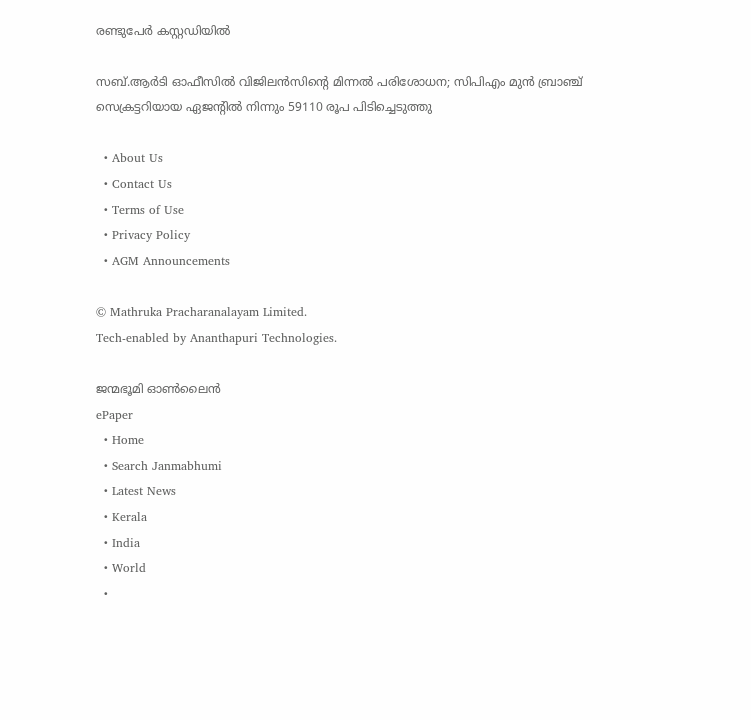രണ്ടുപേര്‍ കസ്റ്റഡിയില്‍

സബ്.ആര്‍ടി ഓഫീസില്‍ വിജിലന്‍സിന്റെ മിന്നല്‍ പരിശോധന; സിപിഎം മുന്‍ ബ്രാഞ്ച് സെക്രട്ടറിയായ ഏജന്റില്‍ നിന്നും 59110 രൂപ പിടിച്ചെടുത്തു

  • About Us
  • Contact Us
  • Terms of Use
  • Privacy Policy
  • AGM Announcements

© Mathruka Pracharanalayam Limited.
Tech-enabled by Ananthapuri Technologies.

ജന്മഭൂമി ഓണ്‍ലൈന്‍
ePaper
  • Home
  • Search Janmabhumi
  • Latest News
  • Kerala
  • India
  • World
  •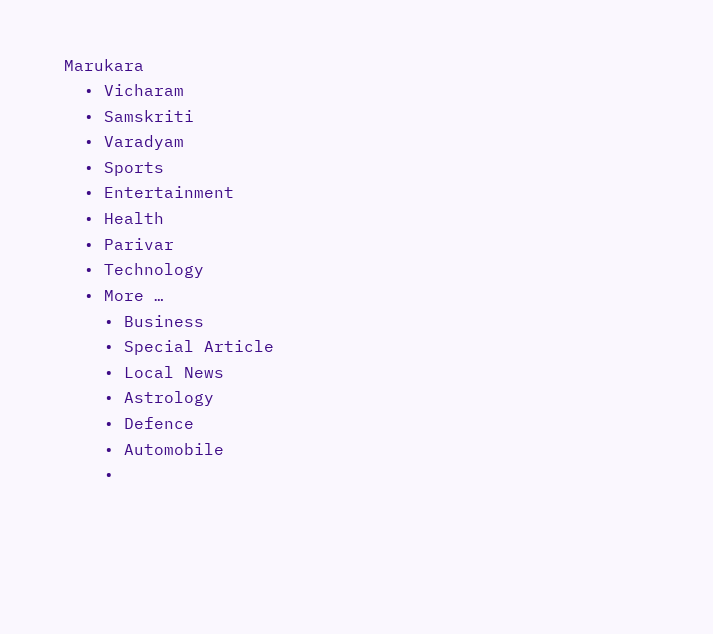Marukara
  • Vicharam
  • Samskriti
  • Varadyam
  • Sports
  • Entertainment
  • Health
  • Parivar
  • Technology
  • More …
    • Business
    • Special Article
    • Local News
    • Astrology
    • Defence
    • Automobile
    •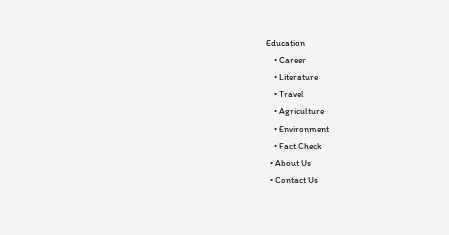Education
    • Career
    • Literature
    • Travel
    • Agriculture
    • Environment
    • Fact Check
  • About Us
  • Contact Us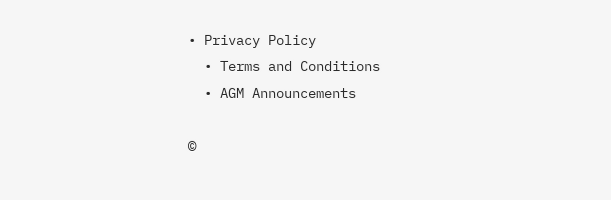• Privacy Policy
  • Terms and Conditions
  • AGM Announcements

©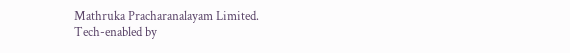Mathruka Pracharanalayam Limited.
Tech-enabled by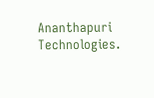Ananthapuri Technologies.